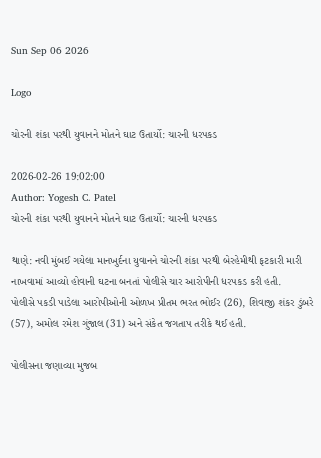Sun Sep 06 2026

Logo

ચોરની શંકા પરથી યુવાનને મોતને ઘાટ ઉતાર્યો: ચારની ધરપકડ

2026-02-26 19:02:00
Author: Yogesh C. Patel
ચોરની શંકા પરથી યુવાનને મોતને ઘાટ ઉતાર્યો: ચારની ધરપકડ

થાણે: નવી મુંબઈ ગયેલા માનખુર્દના યુવાનને ચોરની શંકા પરથી બેરહેમીથી ફટકારી મારી નાખવામાં આવ્યો હોવાની ઘટના બનતાં પોલીસે ચાર આરોપીની ધરપકડ કરી હતી.
પોલીસે પકડી પાડેલા આરોપીઓની ઓળખ પ્રીતમ ભરત ભોઈર (26), શિવાજી શંકર ડુંબરે (57), અમોલ રમેશ ગુંજાલ (31) અને સંકેત જગતાપ તરીકે થઈ હતી.

પોલીસના જણાવ્યા મુજબ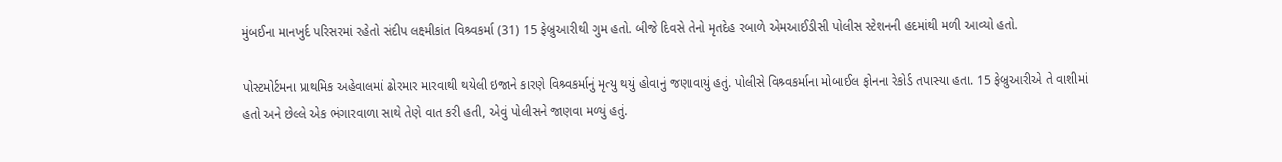મુંબઈના માનખુર્દ પરિસરમાં રહેતો સંદીપ લક્ષ્મીકાંત વિશ્ર્વકર્મા (31) 15 ફેબ્રુઆરીથી ગુમ હતો. બીજે દિવસે તેનો મૃતદેહ રબાળે એમઆઈડીસી પોલીસ સ્ટેશનની હદમાંથી મળી આવ્યો હતો.

પોસ્ટમોર્ટમના પ્રાથમિક અહેવાલમાં ઢોરમાર મારવાથી થયેલી ઇજાને કારણે વિશ્ર્વકર્માનું મૃત્યુ થયું હોવાનું જણાવાયું હતું. પોલીસે વિશ્ર્વકર્માના મોબાઈલ ફોનના રેકોર્ડ તપાસ્યા હતા. 15 ફેબ્રુઆરીએ તે વાશીમાં હતો અને છેલ્લે એક ભંગારવાળા સાથે તેણે વાત કરી હતી, એવું પોલીસને જાણવા મળ્યું હતું.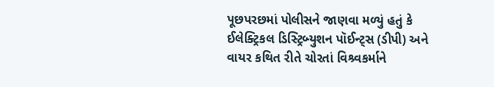પૂછપરછમાં પોલીસને જાણવા મળ્યું હતું કે ઈલેક્ટ્રિકલ ડિસ્ટ્રિબ્યુશન પૉઈન્ટ્સ (ડીપી) અને વાયર કથિત રીતે ચોરતાં વિશ્ર્વકર્માને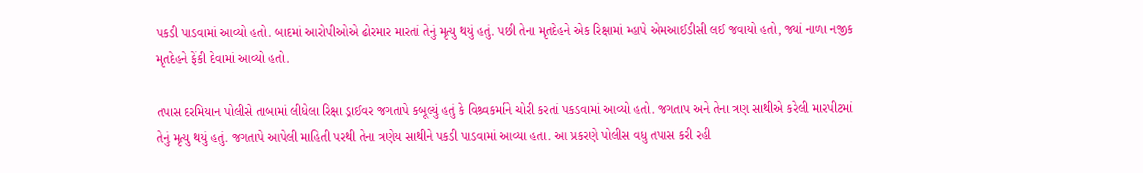પકડી પાડવામાં આવ્યો હતો. બાદમાં આરોપીઓએ ઢોરમાર મારતાં તેનું મૃત્યુ થયું હતું. પછી તેના મૃતદેહને એક રિક્ષામાં મ્હાપે એમઆઈડીસી લઈ જવાયો હતો, જ્યાં નાળા નજીક મૃતદેહને ફેંકી દેવામાં આવ્યો હતો.

તપાસ દરમિયાન પોલીસે તાબામાં લીધેલા રિક્ષા ડ્રાઈવર જગતાપે કબૂલ્યું હતું કે વિશ્ર્વકર્માને ચોરી કરતાં પકડવામાં આવ્યો હતો. જગતાપ અને તેના ત્રણ સાથીએ કરેલી મારપીટમાં તેનું મૃત્યુ થયું હતું. જગતાપે આપેલી માહિતી પરથી તેના ત્રણેય સાથીને પકડી પાડવામાં આવ્યા હતા. આ પ્રકરણે પોલીસ વધુ તપાસ કરી રહી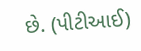છે. (પીટીઆઈ)